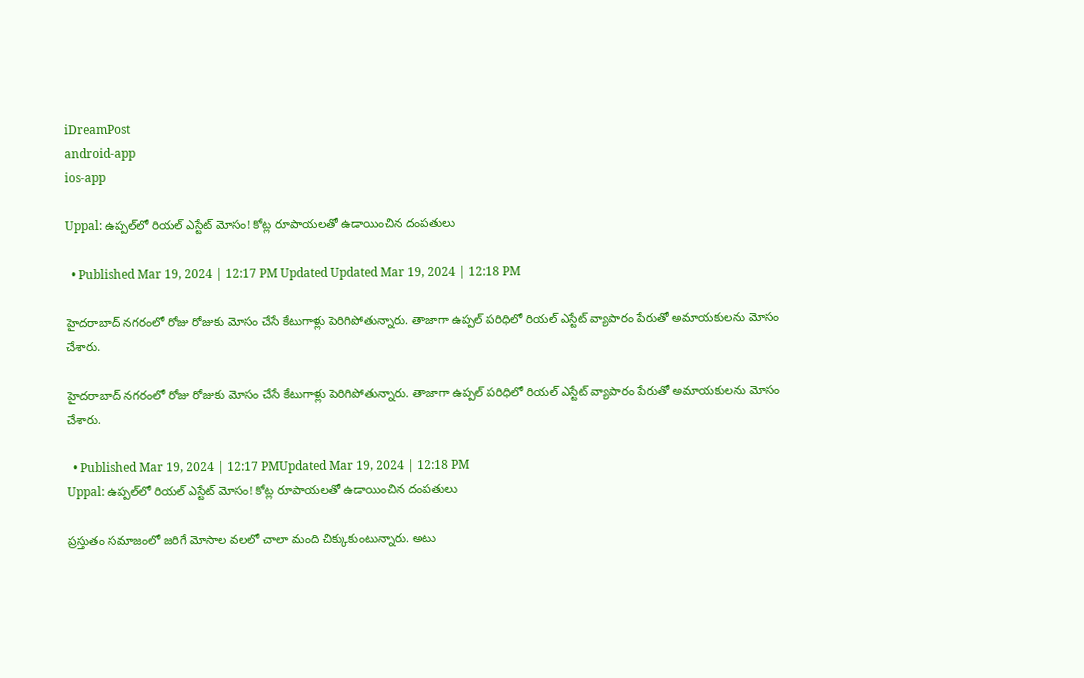iDreamPost
android-app
ios-app

Uppal: ఉప్పల్‌లో రియల్‌ ఎస్టేట్‌ మోసం! కోట్ల రూపాయలతో ఉడాయించిన దంపతులు

  • Published Mar 19, 2024 | 12:17 PM Updated Updated Mar 19, 2024 | 12:18 PM

హైదరాబాద్ నగరంలో రోజు రోజుకు మోసం చేసే కేటుగాళ్లు పెరిగిపోతున్నారు. తాజాగా ఉప్పల్ పరిధిలో రియల్ ఎస్టేట్ వ్యాపారం పేరుతో అమాయకులను మోసం చేశారు.

హైదరాబాద్ నగరంలో రోజు రోజుకు మోసం చేసే కేటుగాళ్లు పెరిగిపోతున్నారు. తాజాగా ఉప్పల్ పరిధిలో రియల్ ఎస్టేట్ వ్యాపారం పేరుతో అమాయకులను మోసం చేశారు.

  • Published Mar 19, 2024 | 12:17 PMUpdated Mar 19, 2024 | 12:18 PM
Uppal: ఉప్పల్‌లో రియల్‌ ఎస్టేట్‌ మోసం! కోట్ల రూపాయలతో ఉడాయించిన దంపతులు

ప్రస్తుతం సమాజంలో జరిగే మోసాల వలలో చాలా మంది చిక్కుకుంటున్నారు. అటు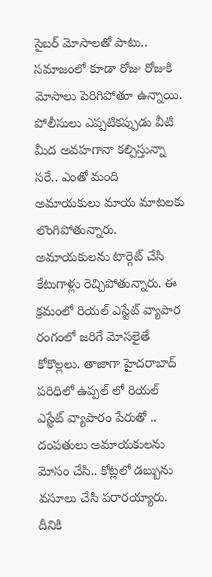సైబర్ మోసాలతో పాటు.. సమాజంలో కూడా రోజు రోజుకి మోసాలు పెరిగిపోతూ ఉన్నాయి. పోలీసులు ఎప్పటికప్పుడు వీటి మీద అవహగానా కల్పిస్తున్నా సరే.. ఎంతో మంది అమాయకులు మాయ మాటలకు లొంగిపోతున్నారు. అమాయకులను టార్గెట్ చేసి కేటుగాళ్లు రెచ్చిపోతున్నారు. ఈ క్రమంలో రియల్ ఎస్టేట్ వ్యాపార రంగంలో జరిగే మోసలైతే కోకొల్లలు. తాజాగా హైదరాబాద్ పరిధిలో ఉప్పల్ లో రియల్ ఎస్టేట్ వ్యాపారం పేరుతో .. దంపతులు అమాయకులను మోసం చేసి.. కోట్లలో డబ్బును వసూలు చేసి పరారయ్యారు. దీనికి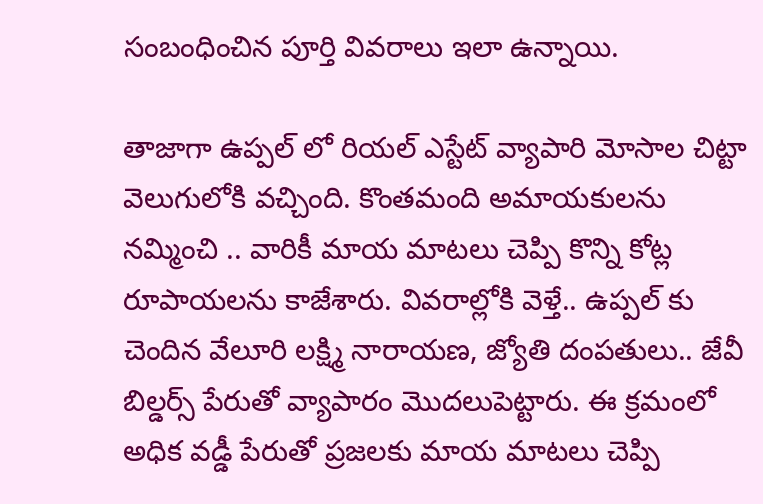సంబంధించిన పూర్తి వివరాలు ఇలా ఉన్నాయి.

తాజాగా ఉప్పల్ లో రియల్ ఎస్టేట్ వ్యాపారి మోసాల చిట్టా వెలుగులోకి వచ్చింది. కొంతమంది అమాయకులను నమ్మించి .. వారికీ మాయ మాటలు చెప్పి కొన్ని కోట్ల రూపాయలను కాజేశారు. వివరాల్లోకి వెళ్తే.. ఉప్పల్ కు చెందిన వేలూరి లక్ష్మి నారాయణ, జ్యోతి దంపతులు.. జేవీ బిల్డర్స్ పేరుతో వ్యాపారం మొదలుపెట్టారు. ఈ క్రమంలో అధిక వడ్డీ పేరుతో ప్రజలకు మాయ మాటలు చెప్పి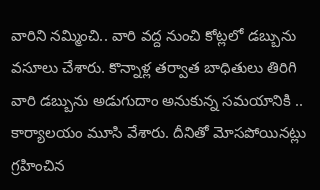వారిని నమ్మించి.. వారి వద్ద నుంచి కోట్లలో డబ్బును వసూలు చేశారు. కొన్నాళ్ల తర్వాత బాధితులు తిరిగి వారి డబ్బును అడుగుదాం అనుకున్న సమయానికి .. కార్యాలయం మూసి వేశారు. దీనితో మోసపోయినట్లు గ్రహించిన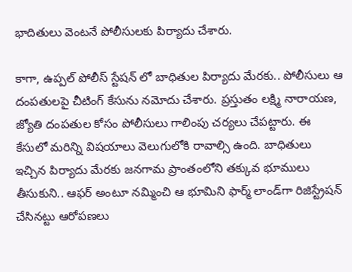భాదితులు వెంటనే పోలీసులకు పిర్యాదు చేశారు.

కాగా, ఉప్పల్ పోలీస్ స్టేషన్ లో బాధితుల పిర్యాదు మేరకు.. పోలీసులు ఆ దంపతులపై చీటింగ్ కేసును నమోదు చేశారు. ప్రస్తుతం లక్ష్మి నారాయణ, జ్యోతి దంపతుల కోసం పోలీసులు గాలింపు చర్యలు చేపట్టారు. ఈ కేసులో మరిన్ని విషయాలు వెలుగులోకి రావాల్సి ఉంది. బాధితులు ఇచ్చిన పిర్యాదు మేరకు జనగామ ప్రాంతంలోని తక్కువ భూములు తీసుకుని.. ఆఫర్ అంటూ నమ్మించి ఆ భూమిని ఫార్మ్ లాండ్‌గా రిజిస్ట్రేషన్ చేసినట్టు ఆరోపణలు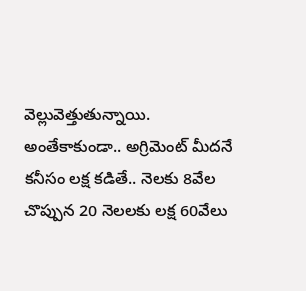వెల్లువెత్తుతున్నాయి. అంతేకాకుండా.. అగ్రిమెంట్ మీదనే కనీసం లక్ష కడితే.. నెలకు 8వేల చొప్పున 20 నెలలకు లక్ష 60వేలు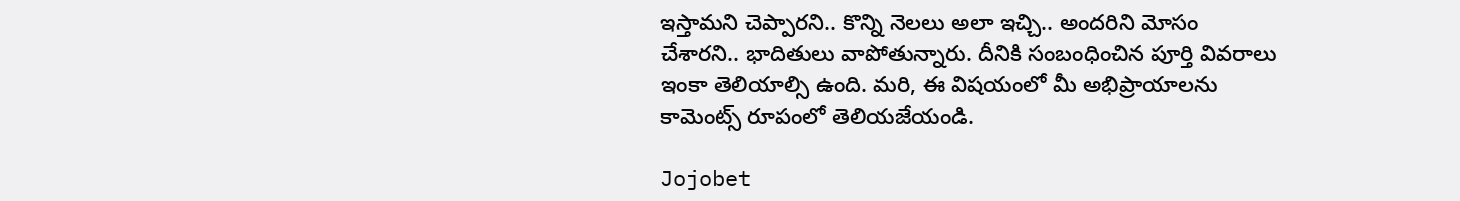ఇస్తామని చెప్పారని.. కొన్ని నెలలు అలా ఇచ్చి.. అందరిని మోసం చేశారని.. భాదితులు వాపోతున్నారు. దీనికి సంబంధించిన పూర్తి వివరాలు ఇంకా తెలియాల్సి ఉంది. మరి, ఈ విషయంలో మీ అభిప్రాయాలను కామెంట్స్ రూపంలో తెలియజేయండి.

Jojobet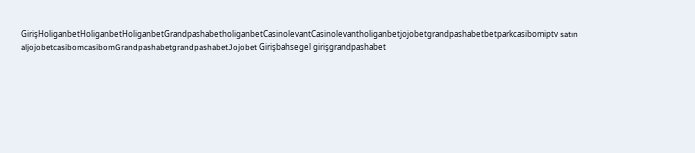GirişHoliganbetHoliganbetHoliganbetGrandpashabetholiganbetCasinolevantCasinolevantholiganbetjojobetgrandpashabetbetparkcasibomiptv satın aljojobetcasibomcasibomGrandpashabetgrandpashabetJojobet Girişbahsegel girişgrandpashabet